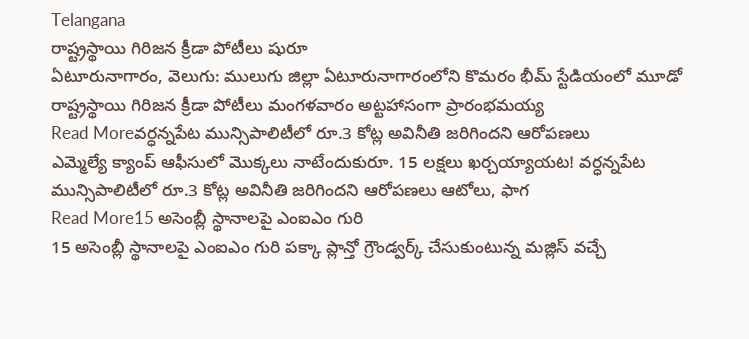Telangana
రాష్ట్రస్థాయి గిరిజన క్రీడా పోటీలు షురూ
ఏటూరునాగారం, వెలుగు: ములుగు జిల్లా ఏటూరునాగారంలోని కొమరం భీమ్ స్టేడియంలో మూడో రాష్ట్రస్థాయి గిరిజన క్రీడా పోటీలు మంగళవారం అట్టహాసంగా ప్రారంభమయ్య
Read Moreవర్ధన్నపేట మున్సిపాలిటీలో రూ.3 కోట్ల అవినీతి జరిగిందని ఆరోపణలు
ఎమ్మెల్యే క్యాంప్ ఆఫీసులో మొక్కలు నాటేందుకురూ. 15 లక్షలు ఖర్చయ్యాయట! వర్ధన్నపేట మున్సిపాలిటీలో రూ.3 కోట్ల అవినీతి జరిగిందని ఆరోపణలు ఆటోలు, ఫాగ
Read More15 అసెంబ్లీ స్థానాలపై ఎంఐఎం గురి
15 అసెంబ్లీ స్థానాలపై ఎంఐఎం గురి పక్కా ప్లాన్తో గ్రౌండ్వర్క్ చేసుకుంటున్న మజ్లిస్ వచ్చే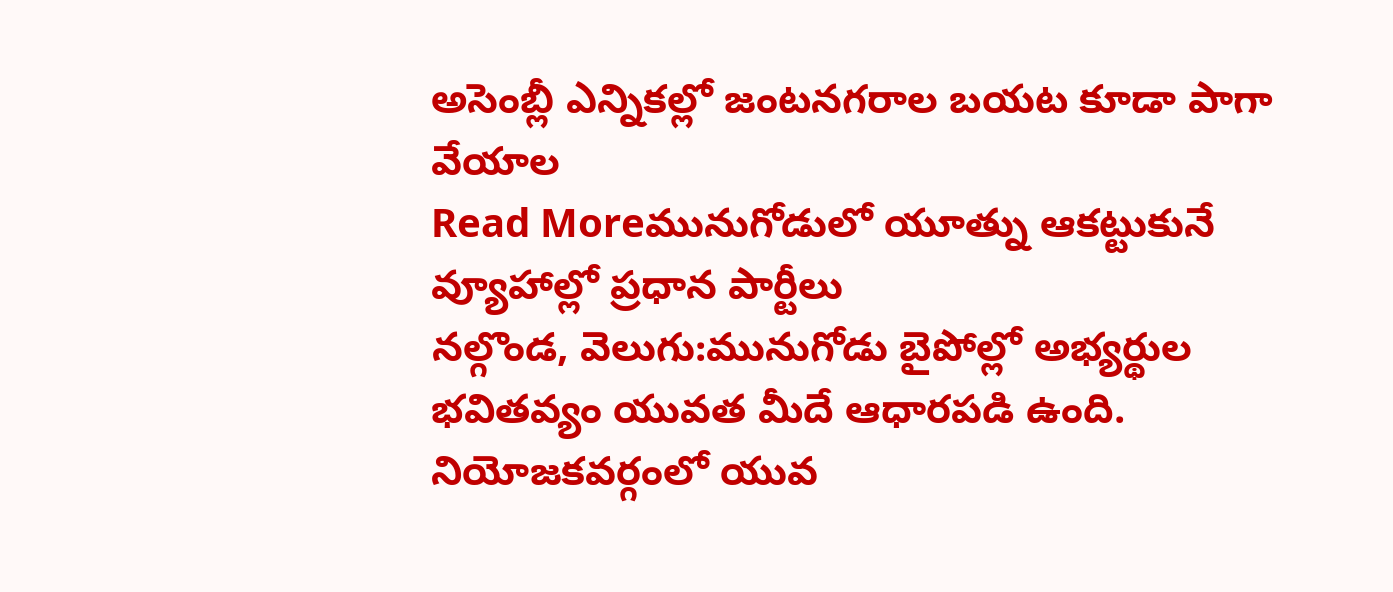అసెంబ్లీ ఎన్నికల్లో జంటనగరాల బయట కూడా పాగా వేయాల
Read Moreమునుగోడులో యూత్ను ఆకట్టుకునే వ్యూహాల్లో ప్రధాన పార్టీలు
నల్గొండ, వెలుగు:మునుగోడు బైపోల్లో అభ్యర్థుల భవితవ్యం యువత మీదే ఆధారపడి ఉంది. నియోజకవర్గంలో యువ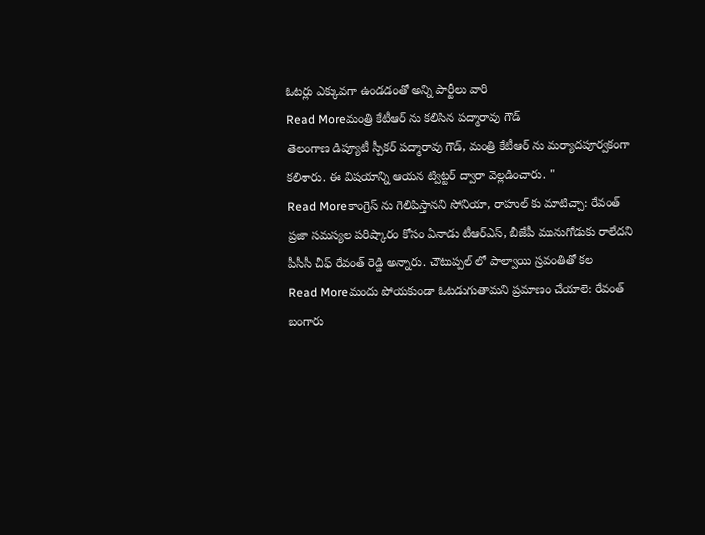ఓటర్లు ఎక్కువగా ఉండడంతో అన్ని పార్టీలు వారి
Read Moreమంత్రి కేటీఆర్ ను కలిసిన పద్మారావు గౌడ్
తెలంగాణ డిప్యూటీ స్పీకర్ పద్మారావు గౌడ్, మంత్రి కేటీఆర్ ను మర్యాదపూర్వకంగా కలిశారు. ఈ విషయాన్ని ఆయన ట్విట్టర్ ద్వారా వెల్లడించారు. "
Read Moreకాంగ్రెస్ ను గెలిపిస్తానని సోనియా, రాహుల్ కు మాటిచ్చా: రేవంత్
ప్రజా సమస్యల పరిష్కారం కోసం ఏనాడు టీఆర్ఎస్, బీజేపీ మునుగోడుకు రాలేదని పీసీసీ చీఫ్ రేవంత్ రెడ్డి అన్నారు. చౌటుప్పల్ లో పాల్వాయి స్రవంతితో కల
Read Moreమందు పోయకుండా ఓటడుగుతామని ప్రమాణం చేయాలె: రేవంత్
బంగారు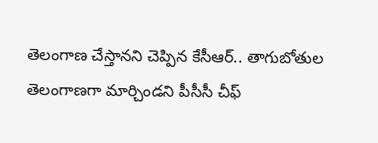తెలంగాణ చేస్తానని చెప్పిన కేసీఆర్.. తాగుబోతుల తెలంగాణగా మార్చిండని పీసీసీ చీఫ్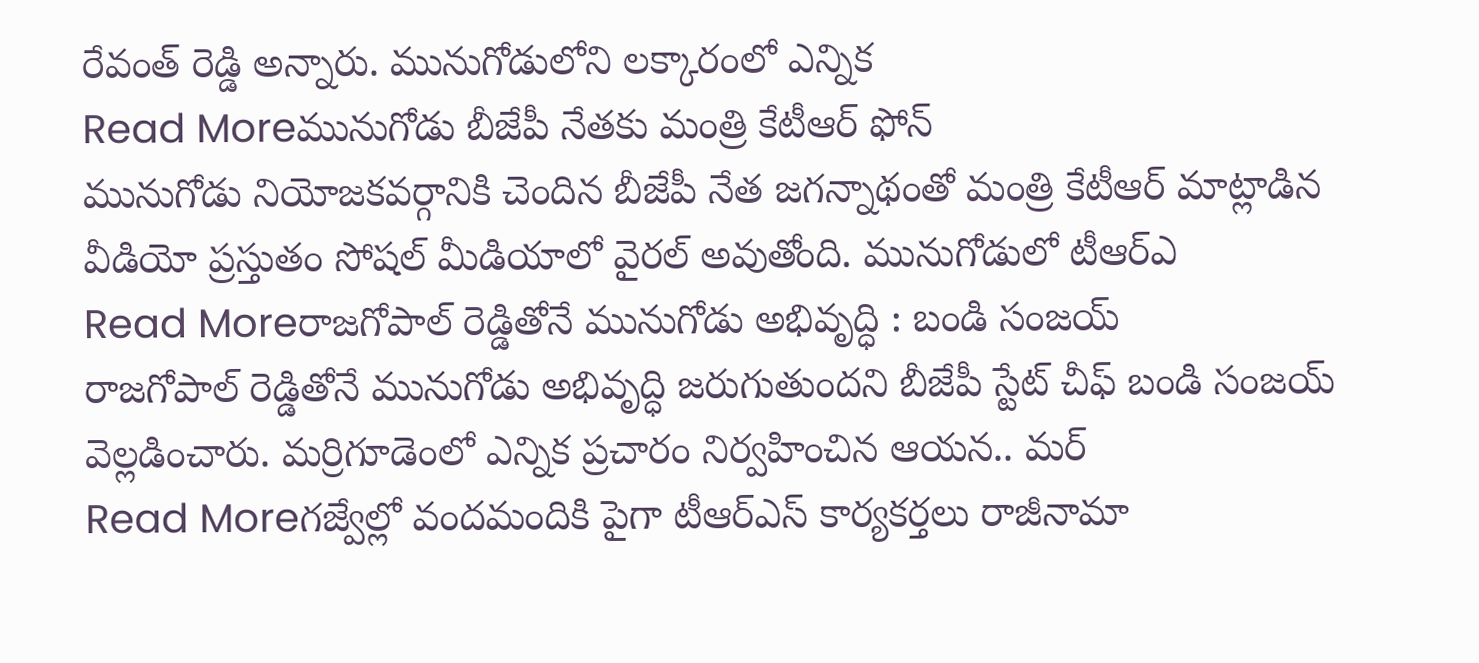రేవంత్ రెడ్డి అన్నారు. మునుగోడులోని లక్కారంలో ఎన్నిక
Read Moreమునుగోడు బీజేపీ నేతకు మంత్రి కేటీఆర్ ఫోన్
మునుగోడు నియోజకవర్గానికి చెందిన బీజేపీ నేత జగన్నాథంతో మంత్రి కేటీఆర్ మాట్లాడిన వీడియో ప్రస్తుతం సోషల్ మీడియాలో వైరల్ అవుతోంది. మునుగోడులో టీఆర్ఎ
Read Moreరాజగోపాల్ రెడ్డితోనే మునుగోడు అభివృద్ధి : బండి సంజయ్
రాజగోపాల్ రెడ్డితోనే మునుగోడు అభివృద్ధి జరుగుతుందని బీజేపీ స్టేట్ చీఫ్ బండి సంజయ్ వెల్లడించారు. మర్రిగూడెంలో ఎన్నిక ప్రచారం నిర్వహించిన ఆయన.. మర్
Read Moreగజ్వేల్లో వందమందికి పైగా టీఆర్ఎస్ కార్యకర్తలు రాజీనామా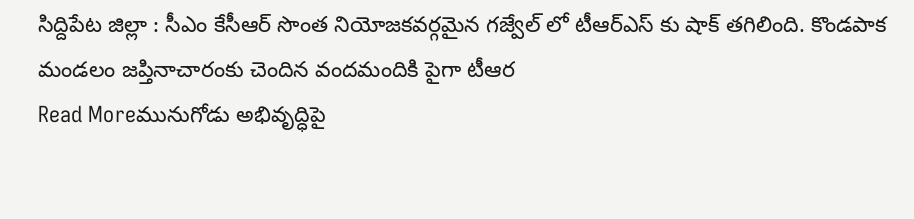సిద్దిపేట జిల్లా : సీఎం కేసీఆర్ సొంత నియోజకవర్గమైన గజ్వేల్ లో టీఆర్ఎస్ కు షాక్ తగిలింది. కొండపాక మండలం జప్తినాచారంకు చెందిన వందమందికి పైగా టీఆర
Read Moreమునుగోడు అభివృద్ధిపై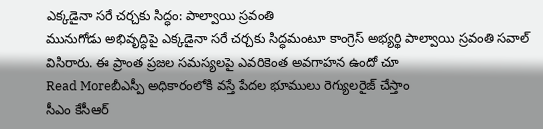ఎక్కడైనా సరే చర్చకు సిద్ధం: పాల్వాయి స్రవంతి
మునుగోడు అభివృద్ధిపై ఎక్కడైనా సరే చర్చకు సిద్ధమంటూ కాంగ్రెస్ అభ్యర్థి పాల్వాయి స్రవంతి సవాల్ విసిరారు. ఈ ప్రాంత ప్రజల సమస్యలపై ఎవరికెంత అవగాహన ఉందో చూ
Read Moreబీఎస్పీ అధికారంలోకి వస్తే పేదల భూములు రెగ్యులరైజ్ చేస్తాం
సీఎం కేసీఆర్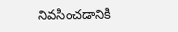నివసించడానికి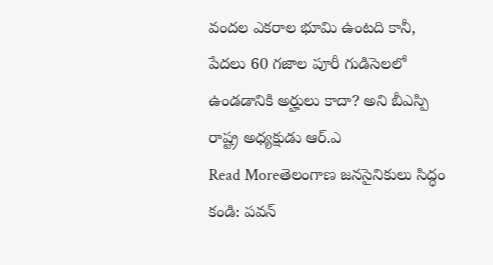వందల ఎకరాల భూమి ఉంటది కానీ, పేదలు 60 గజాల పూరీ గుడిసెలలో ఉండడానికి అర్హులు కాదా? అని బీఎస్పి రాష్ట్ర అధ్యక్షుడు ఆర్.ఎ
Read Moreతెలంగాణ జనసైనికులు సిద్ధం కండి: పవన్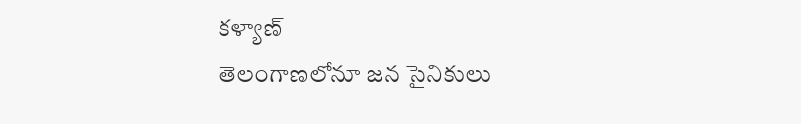కళ్యాణ్
తెలంగాణలోనూ జన సైనికులు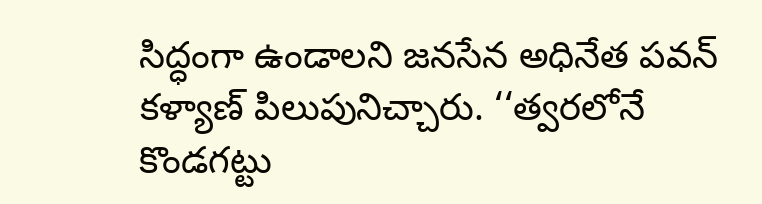సిద్ధంగా ఉండాలని జనసేన అధినేత పవన్ కళ్యాణ్ పిలుపునిచ్చారు. ‘‘త్వరలోనే కొండగట్టు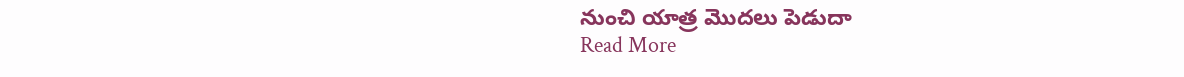నుంచి యాత్ర మొదలు పెడుదా
Read More